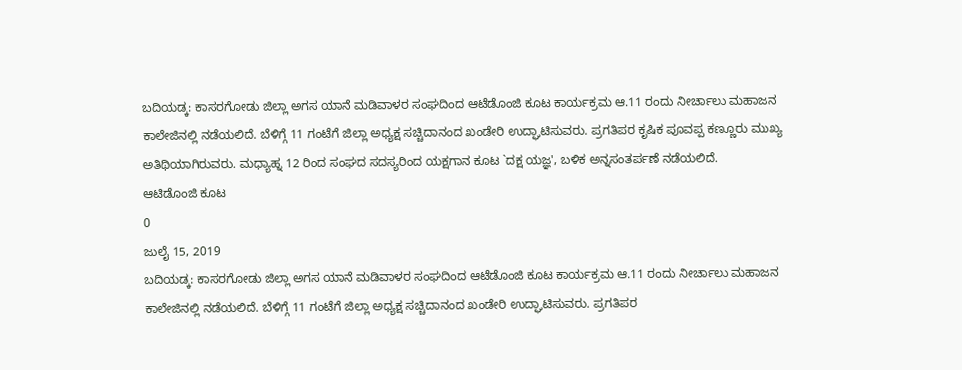ಬದಿಯಡ್ಕ: ಕಾಸರಗೋಡು ಜಿಲ್ಲಾ ಅಗಸ ಯಾನೆ ಮಡಿವಾಳರ ಸಂಘದಿಂದ ಆಟೆಡೊಂಜಿ ಕೂಟ ಕಾರ್ಯಕ್ರಮ ಆ.11 ರಂದು ನೀರ್ಚಾಲು ಮಹಾಜನ ಕಾಲೇಜಿನಲ್ಲಿ ನಡೆಯಲಿದೆ. ಬೆಳಿಗ್ಗೆ 11 ಗಂಟೆಗೆ ಜಿಲ್ಲಾ ಅಧ್ಯಕ್ಷ ಸಚ್ಚಿದಾನಂದ ಖಂಡೇರಿ ಉದ್ಘಾಟಿಸುವರು. ಪ್ರಗತಿಪರ ಕೃಷಿಕ ಪೂವಪ್ಪ ಕಣ್ಣೂರು ಮುಖ್ಯ ಅತಿಥಿಯಾಗಿರುವರು. ಮಧ್ಯಾಹ್ನ 12 ರಿಂದ ಸಂಘದ ಸದಸ್ಯರಿಂದ ಯಕ್ಷಗಾನ ಕೂಟ `ದಕ್ಷ ಯಜ್ಞ', ಬಳಿಕ ಅನ್ನಸಂತರ್ಪಣೆ ನಡೆಯಲಿದೆ.
ಆಟಿಡೊಂಜಿ ಕೂಟ
0
ಜುಲೈ 15, 2019
ಬದಿಯಡ್ಕ: ಕಾಸರಗೋಡು ಜಿಲ್ಲಾ ಅಗಸ ಯಾನೆ ಮಡಿವಾಳರ ಸಂಘದಿಂದ ಆಟೆಡೊಂಜಿ ಕೂಟ ಕಾರ್ಯಕ್ರಮ ಆ.11 ರಂದು ನೀರ್ಚಾಲು ಮಹಾಜನ ಕಾಲೇಜಿನಲ್ಲಿ ನಡೆಯಲಿದೆ. ಬೆಳಿಗ್ಗೆ 11 ಗಂಟೆಗೆ ಜಿಲ್ಲಾ ಅಧ್ಯಕ್ಷ ಸಚ್ಚಿದಾನಂದ ಖಂಡೇರಿ ಉದ್ಘಾಟಿಸುವರು. ಪ್ರಗತಿಪರ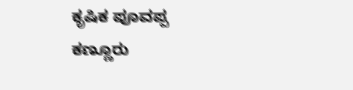ಕೃಷಿಕ ಪೂವಪ್ಪ ಕಣ್ಣೂರು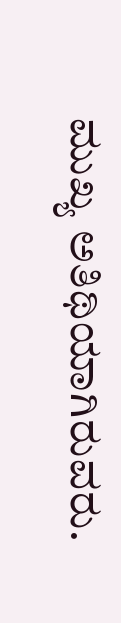ಮುಖ್ಯ ಅತಿಥಿಯಾಗಿರುವರು.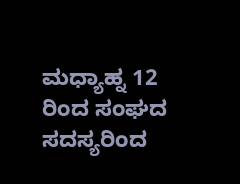ಮಧ್ಯಾಹ್ನ 12 ರಿಂದ ಸಂಘದ ಸದಸ್ಯರಿಂದ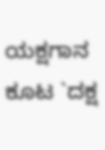ಯಕ್ಷಗಾನ ಕೂಟ `ದಕ್ಷ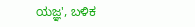ಯಜ್ಞ', ಬಳಿಕ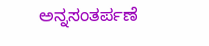ಅನ್ನಸಂತರ್ಪಣೆ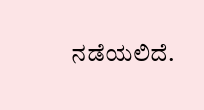ನಡೆಯಲಿದೆ.